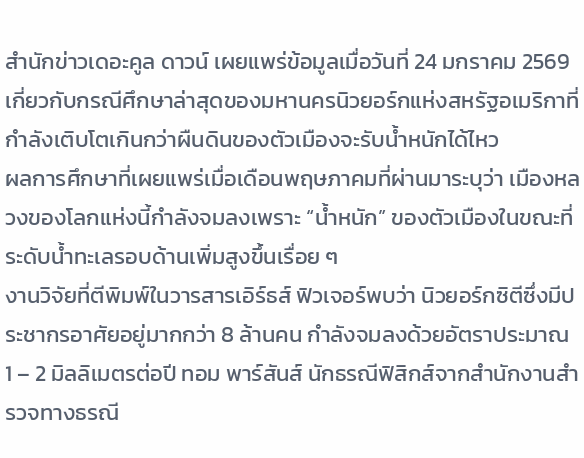สำนักข่าวเดอะคูล ดาวน์ เผยแพร่ข้อมูลเมื่อวันที่ 24 มกราคม 2569 เกี่ยวกับกรณีศึกษาล่าสุดของมหานครนิวยอร์กแห่งสหรัฐอเมริกาที่กำลังเติบโตเกินกว่าผืนดินของตัวเมืองจะรับน้ำหนักได้ไหว
ผลการศึกษาที่เผยแพร่เมื่อเดือนพฤษภาคมที่ผ่านมาระบุว่า เมืองหลวงของโลกแห่งนี้กำลังจมลงเพราะ “น้ำหนัก” ของตัวเมืองในขณะที่ระดับน้ำทะเลรอบด้านเพิ่มสูงขึ้นเรื่อย ๆ
งานวิจัยที่ตีพิมพ์ในวารสารเอิร์ธส์ ฟิวเจอร์พบว่า นิวยอร์กซิตีซึ่งมีประชากรอาศัยอยู่มากกว่า 8 ล้านคน กำลังจมลงด้วยอัตราประมาณ 1 – 2 มิลลิเมตรต่อปี ทอม พาร์สันส์ นักธรณีฟิสิกส์จากสำนักงานสำรวจทางธรณี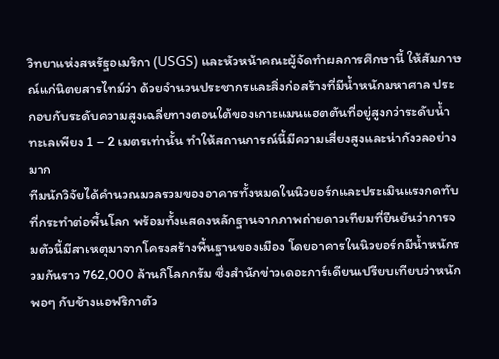วิทยาแห่งสหรัฐอเมริกา (USGS) และหัวหน้าคณะผู้จัดทำผลการศึกษานี้ ให้สัมภาษณ์แก่นิตยสารไทม์ว่า ด้วยจำนวนประชากรและสิ่งก่อสร้างที่มีน้ำหนักมหาศาล ประกอบกับระดับความสูงเฉลี่ยทางตอนใต้ของเกาะแมนแฮตตันที่อยู่สูงกว่าระดับน้ำทะเลเพียง 1 – 2 เมตรเท่านั้น ทำให้สถานการณ์นี้มีความเสี่ยงสูงและน่ากังวลอย่างมาก
ทีมนักวิจัยได้คำนวณมวลรวมของอาคารทั้งหมดในนิวยอร์กและประเมินแรงกดทับที่กระทำต่อพื้นโลก พร้อมทั้งแสดงหลักฐานจากภาพถ่ายดาวเทียมที่ยืนยันว่าการจมตัวนี้มีสาเหตุมาจากโครงสร้างพื้นฐานของเมือง โดยอาคารในนิวยอร์กมีน้ำหนักรวมกันราว 762,000 ล้านกิโลกกรัม ซึ่งสำนักข่าวเดอะการ์เดียนเปรียบเทียบว่าหนักพอๆ กับช้างแอฟริกาตัว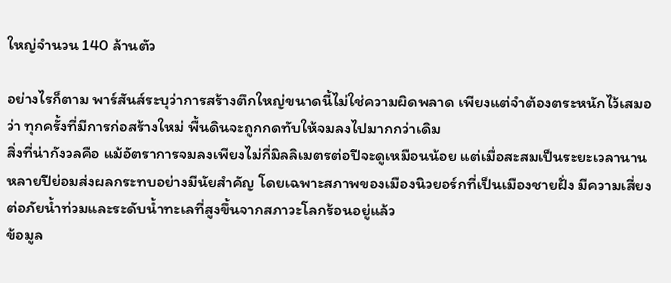ใหญ่จำนวน 140 ล้านตัว

อย่างไรก็ตาม พาร์สันส์ระบุว่าการสร้างตึกใหญ่ขนาดนี้ไม่ใช่ความผิดพลาด เพียงแต่จำต้องตระหนักไว้เสมอว่า ทุกครั้งที่มีการก่อสร้างใหม่ พื้นดินจะถูกกดทับให้จมลงไปมากกว่าเดิม
สิ่งที่น่ากังวลคือ แม้อัตราการจมลงเพียงไม่กี่มิลลิเมตรต่อปีจะดูเหมือนน้อย แต่เมื่อสะสมเป็นระยะเวลานานหลายปีย่อมส่งผลกระทบอย่างมีนัยสำคัญ โดยเฉพาะสภาพของเมืองนิวยอร์กที่เป็นเมืองชายฝั่ง มีความเสี่ยงต่อภัยน้ำท่วมและระดับน้ำทะเลที่สูงขึ้นจากสภาวะโลกร้อนอยู่แล้ว
ข้อมูล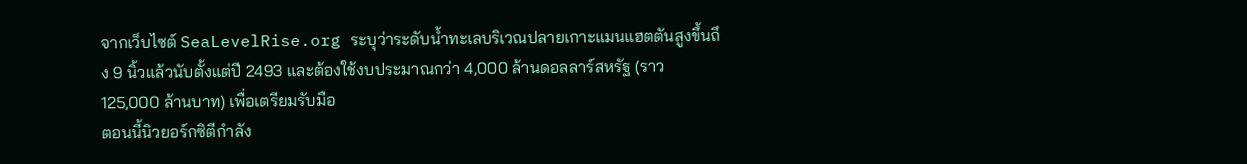จากเว็บไซต์ SeaLevelRise.org ระบุว่าระดับน้ำทะเลบริเวณปลายเกาะแมนแฮตตันสูงขึ้นถึง 9 นิ้วแล้วนับตั้งแต่ปี 2493 และต้องใช้งบประมาณกว่า 4,000 ล้านดอลลาร์สหรัฐ (ราว 125,000 ล้านบาท) เพื่อเตรียมรับมือ
ตอนนี้นิวยอร์กซิตีกำลัง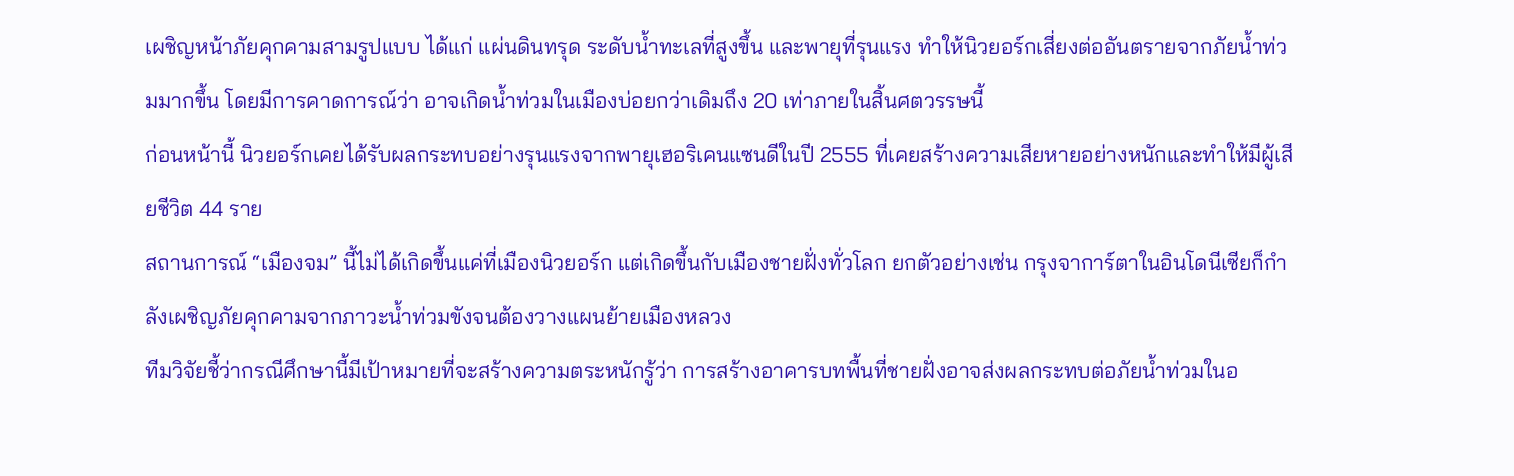เผชิญหน้าภัยคุกคามสามรูปแบบ ได้แก่ แผ่นดินทรุด ระดับน้ำทะเลที่สูงขึ้น และพายุที่รุนแรง ทำให้นิวยอร์กเสี่ยงต่ออันตรายจากภัยน้ำท่วมมากขึ้น โดยมีการคาดการณ์ว่า อาจเกิดน้ำท่วมในเมืองบ่อยกว่าเดิมถึง 20 เท่าภายในสิ้นศตวรรษนี้
ก่อนหน้านี้ นิวยอร์กเคยได้รับผลกระทบอย่างรุนแรงจากพายุเฮอริเคนแซนดีในปี 2555 ที่เคยสร้างความเสียหายอย่างหนักและทำให้มีผู้เสียชีวิต 44 ราย
สถานการณ์ “เมืองจม” นี้ไม่ได้เกิดขึ้นแค่ที่เมืองนิวยอร์ก แต่เกิดขึ้นกับเมืองชายฝั่งทั่วโลก ยกตัวอย่างเช่น กรุงจาการ์ตาในอินโดนีเซียก็กำลังเผชิญภัยคุกคามจากภาวะน้ำท่วมขังจนต้องวางแผนย้ายเมืองหลวง
ทีมวิจัยชี้ว่ากรณีศึกษานี้มีเป้าหมายที่จะสร้างความตระหนักรู้ว่า การสร้างอาคารบทพื้นที่ชายฝั่งอาจส่งผลกระทบต่อภัยน้ำท่วมในอ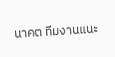นาคต ทีมงานแนะ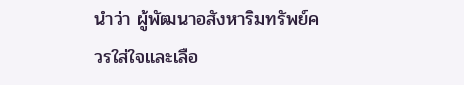นำว่า ผู้พัฒนาอสังหาริมทรัพย์ควรใส่ใจและเลือ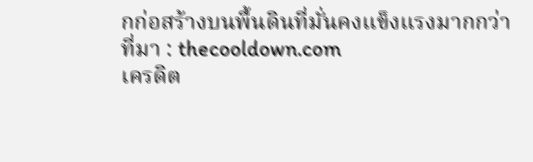กก่อสร้างบนพื้นดินที่มั่นคงแข็งแรงมากกว่า
ที่มา : thecooldown.com
เครดิต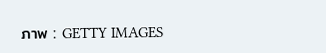ภาพ : GETTY IMAGES